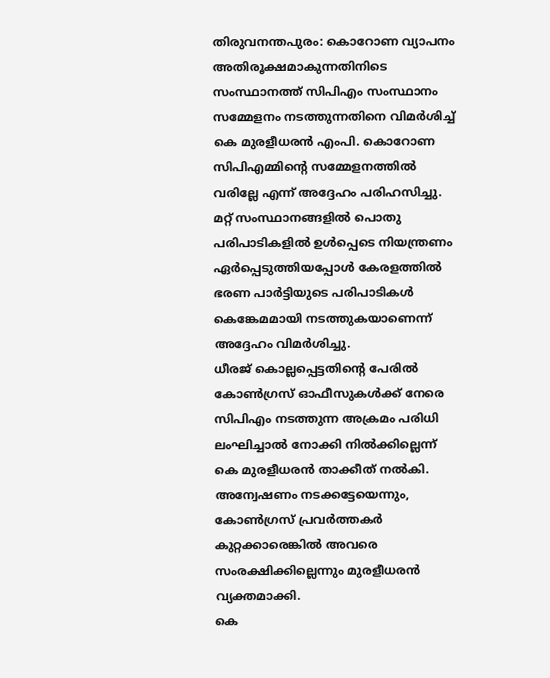തിരുവനന്തപുരം: കൊറോണ വ്യാപനം അതിരൂക്ഷമാകുന്നതിനിടെ സംസ്ഥാനത്ത് സിപിഎം സംസ്ഥാനം സമ്മേളനം നടത്തുന്നതിനെ വിമർശിച്ച് കെ മുരളീധരൻ എംപി. കൊറോണ സിപിഎമ്മിന്റെ സമ്മേളനത്തിൽ വരില്ലേ എന്ന് അദ്ദേഹം പരിഹസിച്ചു. മറ്റ് സംസ്ഥാനങ്ങളിൽ പൊതു പരിപാടികളിൽ ഉൾപ്പെടെ നിയന്ത്രണം ഏർപ്പെടുത്തിയപ്പോൾ കേരളത്തിൽ ഭരണ പാർട്ടിയുടെ പരിപാടികൾ കെങ്കേമമായി നടത്തുകയാണെന്ന് അദ്ദേഹം വിമർശിച്ചു.
ധീരജ് കൊല്ലപ്പെട്ടതിന്റെ പേരിൽ കോൺഗ്രസ് ഓഫീസുകൾക്ക് നേരെ സിപിഎം നടത്തുന്ന അക്രമം പരിധി ലംഘിച്ചാൽ നോക്കി നിൽക്കില്ലെന്ന് കെ മുരളീധരൻ താക്കീത് നൽകി. അന്വേഷണം നടക്കട്ടേയെന്നും, കോൺഗ്രസ് പ്രവർത്തകർ കുറ്റക്കാരെങ്കിൽ അവരെ സംരക്ഷിക്കില്ലെന്നും മുരളീധരൻ വ്യക്തമാക്കി.
കെ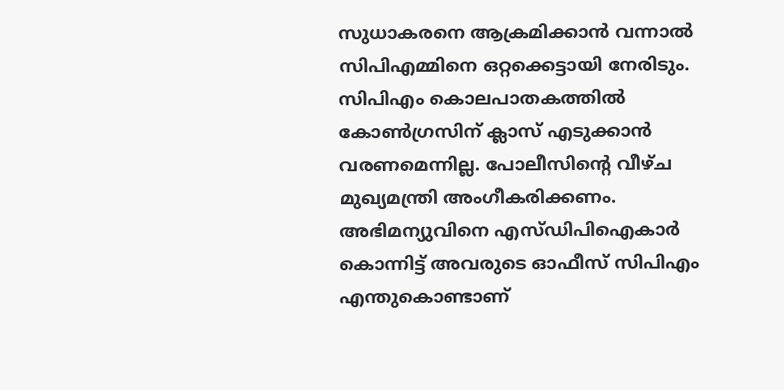സുധാകരനെ ആക്രമിക്കാൻ വന്നാൽ സിപിഎമ്മിനെ ഒറ്റക്കെട്ടായി നേരിടും. സിപിഎം കൊലപാതകത്തിൽ കോൺഗ്രസിന് ക്ലാസ് എടുക്കാൻ വരണമെന്നില്ല. പോലീസിന്റെ വീഴ്ച മുഖ്യമന്ത്രി അംഗീകരിക്കണം. അഭിമന്യുവിനെ എസ്ഡിപിഐകാർ കൊന്നിട്ട് അവരുടെ ഓഫീസ് സിപിഎം എന്തുകൊണ്ടാണ്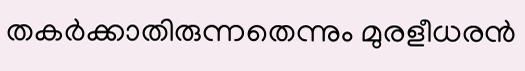തകർക്കാതിരുന്നതെന്നും മുരളീധരൻ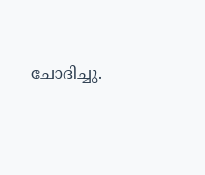ചോദിച്ചു.